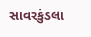સાવરકુંડલા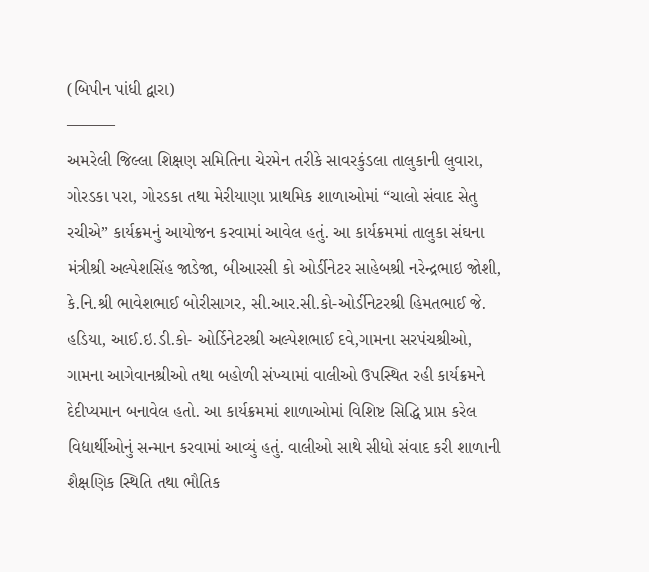(બિપીન પાંધી દ્વારા)
———
અમરેલી જિલ્લા શિક્ષણ સમિતિના ચેરમેન તરીકે સાવરકુંડલા તાલુકાની લુવારા, ગોરડકા પરા, ગોરડકા તથા મેરીયાણા પ્રાથમિક શાળાઓમાં “ચાલો સંવાદ સેતુ રચીએ” કાર્યક્રમનું આયોજન કરવામાં આવેલ હતું. આ કાર્યક્રમમાં તાલુકા સંઘના મંત્રીશ્રી અલ્પેશસિંહ જાડેજા, બીઆરસી કો ઓર્ડીનેટર સાહેબશ્રી નરેન્દ્રભાઇ જોશી, કે.નિ.શ્રી ભાવેશભાઈ બોરીસાગર, સી.આર.સી.કો-ઓર્ડીનેટરશ્રી હિમતભાઈ જે. હડિયા, આઈ.ઇ.ડી.કો- ઓર્ડિનેટરશ્રી અલ્પેશભાઈ દવે,ગામના સરપંચશ્રીઓ, ગામના આગેવાનશ્રીઓ તથા બહોળી સંખ્યામાં વાલીઓ ઉપસ્થિત રહી કાર્યક્રમને દેદીપ્યમાન બનાવેલ હતો. આ કાર્યક્રમમાં શાળાઓમાં વિશિષ્ટ સિદ્ધિ પ્રાપ્ત કરેલ વિદ્યાર્થીઓનું સન્માન કરવામાં આવ્યું હતું. વાલીઓ સાથે સીધો સંવાદ કરી શાળાની શૈક્ષણિક સ્થિતિ તથા ભૌતિક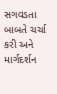સગવડતા બાબતે ચર્ચા કરી અને માર્ગદર્શન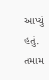આપ્યું હતું. તમામ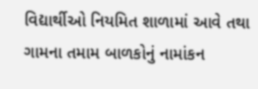વિદ્યાર્થીઓ નિયમિત શાળામાં આવે તથા ગામના તમામ બાળકોનું નામાંકન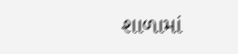શાળામાં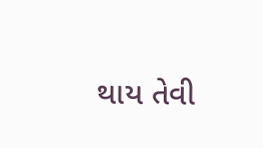થાય તેવી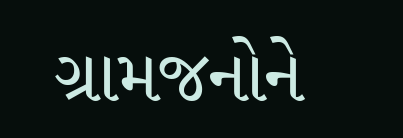ગ્રામજનોને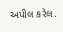અપીલ કરેલ.